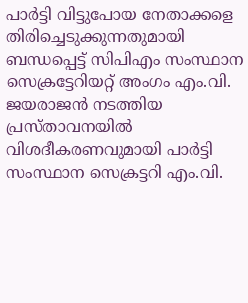പാർട്ടി വിട്ടുപോയ നേതാക്കളെ തിരിച്ചെടുക്കുന്നതുമായി ബന്ധപ്പെട്ട് സിപിഎം സംസ്ഥാന സെക്രട്ടേറിയറ്റ് അംഗം എം.വി. ജയരാജൻ നടത്തിയ പ്രസ്താവനയിൽ വിശദീകരണവുമായി പാർട്ടി സംസ്ഥാന സെക്രട്ടറി എം.വി.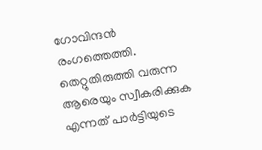ഗോവിന്ദൻ രംഗത്തെത്തി. തെറ്റുതിരുത്തി വരുന്ന ആരെയും സ്വീകരിക്കുക എന്നത് പാർട്ടിയുടെ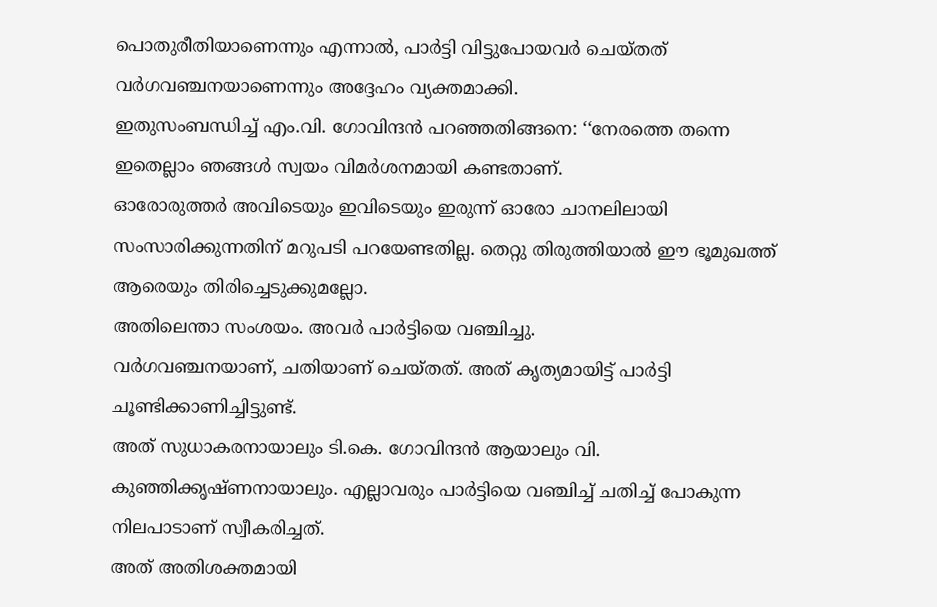പൊതുരീതിയാണെന്നും എന്നാൽ, പാർട്ടി വിട്ടുപോയവർ ചെയ്തത് വർഗവഞ്ചനയാണെന്നും അദ്ദേഹം വ്യക്തമാക്കി.
ഇതുസംബന്ധിച്ച് എം.വി. ഗോവിന്ദൻ പറഞ്ഞതിങ്ങനെ: ‘‘നേരത്തെ തന്നെ ഇതെല്ലാം ഞങ്ങൾ സ്വയം വിമർശനമായി കണ്ടതാണ്.
ഓരോരുത്തർ അവിടെയും ഇവിടെയും ഇരുന്ന് ഓരോ ചാനലിലായി സംസാരിക്കുന്നതിന് മറുപടി പറയേണ്ടതില്ല. തെറ്റു തിരുത്തിയാൽ ഈ ഭൂമുഖത്ത് ആരെയും തിരിച്ചെടുക്കുമല്ലോ.
അതിലെന്താ സംശയം. അവർ പാർട്ടിയെ വഞ്ചിച്ചു.
വർഗവഞ്ചനയാണ്, ചതിയാണ് ചെയ്തത്. അത് കൃത്യമായിട്ട് പാർട്ടി ചൂണ്ടിക്കാണിച്ചിട്ടുണ്ട്.
അത് സുധാകരനായാലും ടി.കെ. ഗോവിന്ദൻ ആയാലും വി.
കുഞ്ഞിക്കൃഷ്ണനായാലും. എല്ലാവരും പാർട്ടിയെ വഞ്ചിച്ച് ചതിച്ച് പോകുന്ന നിലപാടാണ് സ്വീകരിച്ചത്.
അത് അതിശക്തമായി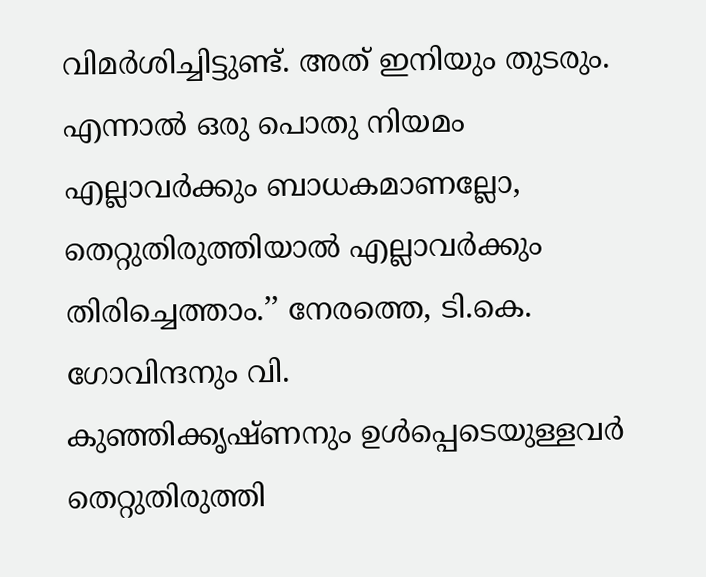വിമർശിച്ചിട്ടുണ്ട്. അത് ഇനിയും തുടരും.
എന്നാൽ ഒരു പൊതു നിയമം എല്ലാവർക്കും ബാധകമാണല്ലോ, തെറ്റുതിരുത്തിയാൽ എല്ലാവർക്കും തിരിച്ചെത്താം.’’ നേരത്തെ, ടി.കെ. ഗോവിന്ദനും വി.
കുഞ്ഞിക്കൃഷ്ണനും ഉൾപ്പെടെയുള്ളവർ തെറ്റുതിരുത്തി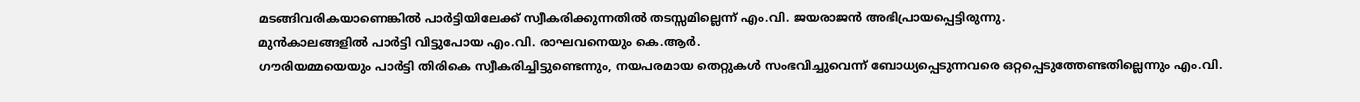മടങ്ങിവരികയാണെങ്കിൽ പാർട്ടിയിലേക്ക് സ്വീകരിക്കുന്നതിൽ തടസ്സമില്ലെന്ന് എം.വി. ജയരാജൻ അഭിപ്രായപ്പെട്ടിരുന്നു.
മുൻകാലങ്ങളിൽ പാർട്ടി വിട്ടുപോയ എം.വി. രാഘവനെയും കെ.ആർ.
ഗൗരിയമ്മയെയും പാർട്ടി തിരികെ സ്വീകരിച്ചിട്ടുണ്ടെന്നും, നയപരമായ തെറ്റുകൾ സംഭവിച്ചുവെന്ന് ബോധ്യപ്പെടുന്നവരെ ഒറ്റപ്പെടുത്തേണ്ടതില്ലെന്നും എം.വി.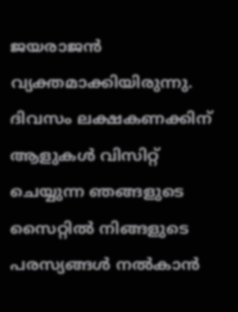ജയരാജൻ വ്യക്തമാക്കിയിരുന്നു.
ദിവസം ലക്ഷകണക്കിന് ആളുകൾ വിസിറ്റ് ചെയ്യുന്ന ഞങ്ങളുടെ സൈറ്റിൽ നിങ്ങളുടെ പരസ്യങ്ങൾ നൽകാൻ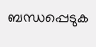ബന്ധപ്പെടുക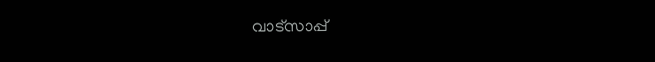വാട്സാപ്പ്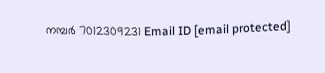നമ്പർ 7012309231 Email ID [email protected]